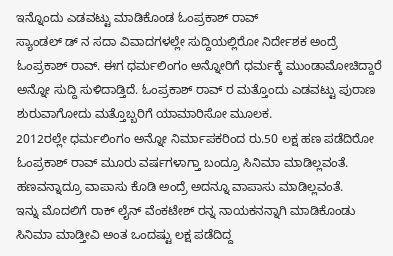ಇನ್ನೊಂದು ಎಡವಟ್ಟು ಮಾಡಿಕೊಂಡ ಓಂಪ್ರಕಾಶ್ ರಾವ್
ಸ್ಯಾಂಡಲ್ ಡ್ ನ ಸದಾ ವಿವಾದಗಳಲ್ಲೇ ಸುದ್ದಿಯಲ್ಲಿರೋ ನಿರ್ದೇಶಕ ಅಂದ್ರೆ ಓಂಪ್ರಕಾಶ್ ರಾವ್. ಈಗ ಧರ್ಮಲಿಂಗಂ ಅನ್ನೋರಿಗೆ ಧರ್ಮಕ್ಕೆ ಮುಂಡಾಮೋಚಿದ್ದಾರೆ ಅನ್ನೋ ಸುದ್ದಿ ಸುಳಿದಾಡ್ತಿದೆ. ಓಂಪ್ರಕಾಶ್ ರಾವ್ ರ ಮತ್ತೊಂದು ಎಡವಟ್ಟು ಪುರಾಣ ಶುರುವಾಗೋದು ಮತ್ತೊಬ್ಬರಿಗೆ ಯಾಮಾರಿಸೋ ಮೂಲಕ.
2012ರಲ್ಲೇ ಧರ್ಮಲಿಂಗಂ ಅನ್ನೋ ನಿರ್ಮಾಪಕರಿಂದ ರು.50 ಲಕ್ಷ ಹಣ ಪಡೆದಿರೋ ಓಂಪ್ರಕಾಶ್ ರಾವ್ ಮೂರು ವರ್ಷಗಳಾಗ್ತಾ ಬಂದ್ರೂ ಸಿನಿಮಾ ಮಾಡಿಲ್ಲವಂತೆ. ಹಣವನ್ನಾದ್ರೂ ವಾಪಾಸು ಕೊಡಿ ಅಂದ್ರೆ ಅದನ್ನೂ ವಾಪಾಸು ಮಾಡಿಲ್ಲವಂತೆ.
ಇನ್ನು ಮೊದಲಿಗೆ ರಾಕ್ ಲೈನ್ ವೆಂಕಟೇಶ್ ರನ್ನ ನಾಯಕನನ್ನಾಗಿ ಮಾಡಿಕೊಂಡು ಸಿನಿಮಾ ಮಾಡ್ತೀವಿ ಅಂತ ಒಂದಷ್ಟು ಲಕ್ಷ ಪಡೆದಿದ್ದ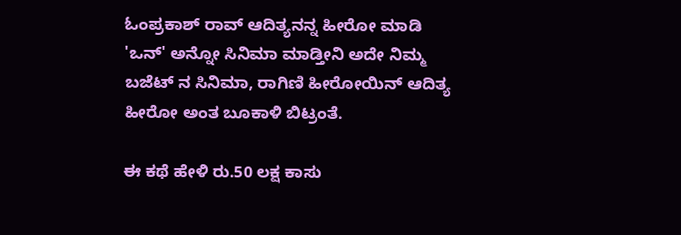ಓಂಪ್ರಕಾಶ್ ರಾವ್ ಆದಿತ್ಯನನ್ನ ಹೀರೋ ಮಾಡಿ 'ಒನ್' ಅನ್ನೋ ಸಿನಿಮಾ ಮಾಡ್ತೀನಿ ಅದೇ ನಿಮ್ಮ ಬಜೆಟ್ ನ ಸಿನಿಮಾ, ರಾಗಿಣಿ ಹೀರೋಯಿನ್ ಆದಿತ್ಯ ಹೀರೋ ಅಂತ ಬೂಕಾಳಿ ಬಿಟ್ರಂತೆ.

ಈ ಕಥೆ ಹೇಳಿ ರು.50 ಲಕ್ಷ ಕಾಸು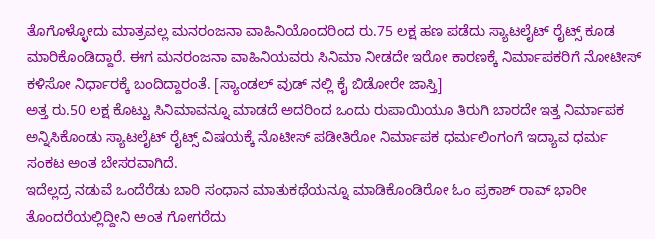ತೊಗೊಳ್ಳೋದು ಮಾತ್ರವಲ್ಲ ಮನರಂಜನಾ ವಾಹಿನಿಯೊಂದರಿಂದ ರು.75 ಲಕ್ಷ ಹಣ ಪಡೆದು ಸ್ಯಾಟಲೈಟ್ ರೈಟ್ಸ್ ಕೂಡ ಮಾರಿಕೊಂಡಿದ್ದಾರೆ. ಈಗ ಮನರಂಜನಾ ವಾಹಿನಿಯವರು ಸಿನಿಮಾ ನೀಡದೇ ಇರೋ ಕಾರಣಕ್ಕೆ ನಿರ್ಮಾಪಕರಿಗೆ ನೋಟೀಸ್ ಕಳಿಸೋ ನಿರ್ಧಾರಕ್ಕೆ ಬಂದಿದ್ದಾರಂತೆ. [ಸ್ಯಾಂಡಲ್ ವುಡ್ ನಲ್ಲಿ ಕೈ ಬಿಡೋರೇ ಜಾಸ್ತಿ]
ಅತ್ತ ರು.50 ಲಕ್ಷ ಕೊಟ್ಟು ಸಿನಿಮಾವನ್ನೂ ಮಾಡದೆ ಅದರಿಂದ ಒಂದು ರುಪಾಯಿಯೂ ತಿರುಗಿ ಬಾರದೇ ಇತ್ತ ನಿರ್ಮಾಪಕ ಅನ್ನಿಸಿಕೊಂಡು ಸ್ಯಾಟಲೈಟ್ ರೈಟ್ಸ್ ವಿಷಯಕ್ಕೆ ನೊಟೀಸ್ ಪಡೀತಿರೋ ನಿರ್ಮಾಪಕ ಧರ್ಮಲಿಂಗಂಗೆ ಇದ್ಯಾವ ಧರ್ಮ ಸಂಕಟ ಅಂತ ಬೇಸರವಾಗಿದೆ.
ಇದೆಲ್ಲದ್ರ ನಡುವೆ ಒಂದೆರೆಡು ಬಾರಿ ಸಂಧಾನ ಮಾತುಕಥೆಯನ್ನೂ ಮಾಡಿಕೊಂಡಿರೋ ಓಂ ಪ್ರಕಾಶ್ ರಾವ್ ಭಾರೀ ತೊಂದರೆಯಲ್ಲಿದ್ದೀನಿ ಅಂತ ಗೋಗರೆದು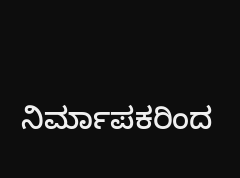ನಿರ್ಮಾಪಕರಿಂದ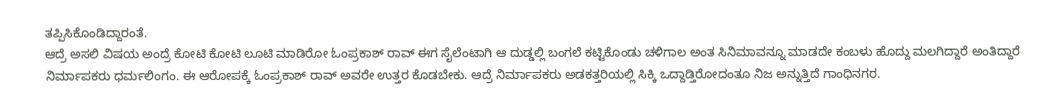ತಪ್ಪಿಸಿಕೊಂಡಿದ್ದಾರಂತೆ.
ಆದ್ರೆ ಅಸಲಿ ವಿಷಯ ಅಂದ್ರೆ ಕೋಟಿ ಕೋಟಿ ಲೂಟಿ ಮಾಡಿರೋ ಓಂಪ್ರಕಾಶ್ ರಾವ್ ಈಗ ಸೈಲೆಂಟಾಗಿ ಆ ದುಡ್ಡಲ್ಲಿ ಬಂಗಲೆ ಕಟ್ಟಿಕೊಂಡು ಚಳಿಗಾಲ ಅಂತ ಸಿನಿಮಾವನ್ನೂ ಮಾಡದೇ ಕಂಬಳು ಹೊದ್ದು ಮಲಗಿದ್ದಾರೆ ಅಂತಿದ್ದಾರೆ ನಿರ್ಮಾಪಕರು ಧರ್ಮಲಿಂಗಂ. ಈ ಆರೋಪಕ್ಕೆ ಓಂಪ್ರಕಾಶ್ ರಾವ್ ಅವರೇ ಉತ್ತರ ಕೊಡಬೇಕು. ಆದ್ರೆ ನಿರ್ಮಾಪಕರು ಅಡಕತ್ತರಿಯಲ್ಲಿ ಸಿಕ್ಕಿ ಒದ್ದಾಡ್ತಿರೋದಂತೂ ನಿಜ ಅನ್ನುತ್ತಿದೆ ಗಾಂಧಿನಗರ.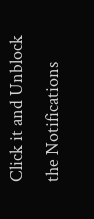Click it and Unblock the Notifications